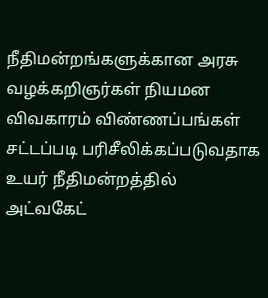நீதிமன்றங்களுக்கான அரசு வழக்கறிஞர்கள் நியமன விவகாரம் விண்ணப்பங்கள் சட்டப்படி பரிசீலிக்கப்படுவதாக உயர் நீதிமன்றத்தில் அட்வகேட்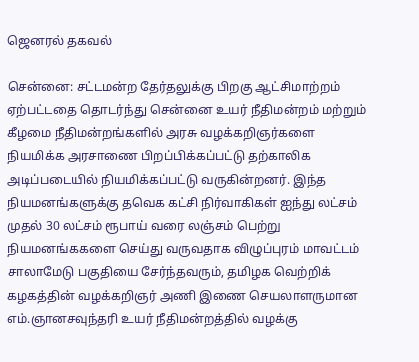ஜெனரல் தகவல்

சென்னை: சட்டமன்ற தேர்தலுக்கு பிறகு ஆட்சிமாற்றம் ஏற்பட்டதை தொடர்ந்து சென்னை உயர் நீதிமன்றம் மற்றும் கீழமை நீதிமன்றங்களில் அரசு வழக்கறிஞர்களை நியமிக்க அரசாணை பிறப்பிக்கப்பட்டு தற்காலிக அடிப்படையில் நியமிக்கப்பட்டு வருகின்றனர். இந்த நியமனங்களுக்கு தவெக கட்சி நிர்வாகிகள் ஐந்து லட்சம் முதல் 30 லட்சம் ரூபாய் வரை லஞ்சம் பெற்று நியமனங்ககளை செய்து வருவதாக விழுப்புரம் மாவட்டம் சாலாமேடு பகுதியை சேர்ந்தவரும், தமிழக வெற்றிக் கழகத்தின் வழக்கறிஞர் அணி இணை செயலாளருமான எம்.ஞானசவுந்தரி உயர் நீதிமன்றத்தில் வழக்கு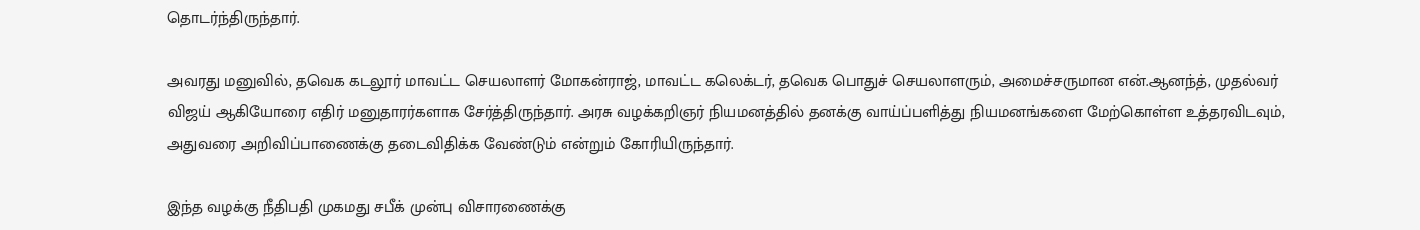தொடர்ந்திருந்தார்.

அவரது மனுவில், தவெக கடலூர் மாவட்ட செயலாளர் மோகன்ராஜ், மாவட்ட கலெக்டர், தவெக பொதுச் செயலாளரும், அமைச்சருமான என்.ஆனந்த், முதல்வர் விஜய் ஆகியோரை எதிர் மனுதாரர்களாக சேர்த்திருந்தார். அரசு வழக்கறிஞர் நியமனத்தில் தனக்கு வாய்ப்பளித்து நியமனங்களை மேற்கொள்ள உத்தரவிடவும், அதுவரை அறிவிப்பாணைக்கு தடைவிதிக்க வேண்டும் என்றும் கோரியிருந்தார்.

இந்த வழக்கு நீதிபதி முகமது சபீக் முன்பு விசாரணைக்கு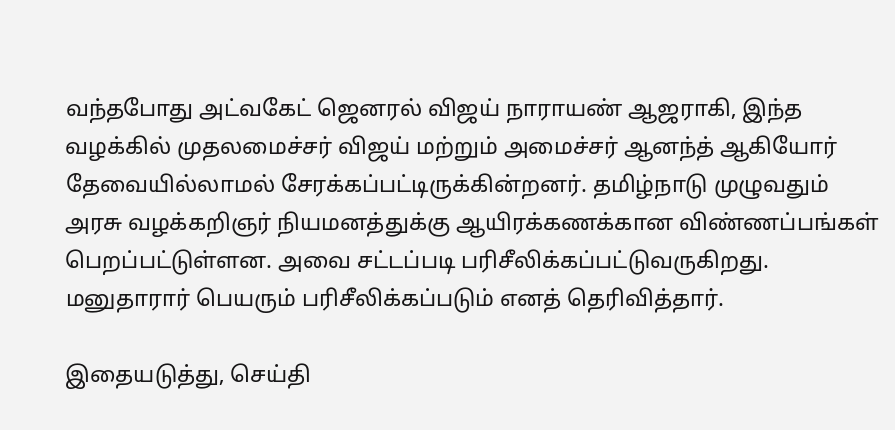வந்தபோது அட்வகேட் ஜெனரல் விஜய் நாராயண் ஆஜராகி, இந்த வழக்கில் முதலமைச்சர் விஜய் மற்றும் அமைச்சர் ஆனந்த் ஆகியோர் தேவையில்லாமல் சேரக்கப்பட்டிருக்கின்றனர். தமிழ்நாடு முழுவதும் அரசு வழக்கறிஞர் நியமனத்துக்கு ஆயிரக்கணக்கான விண்ணப்பங்கள் பெறப்பட்டுள்ளன. அவை சட்டப்படி பரிசீலிக்கப்பட்டுவருகிறது. மனுதாரார் பெயரும் பரிசீலிக்கப்படும் எனத் தெரிவித்தார்.

இதையடுத்து, செய்தி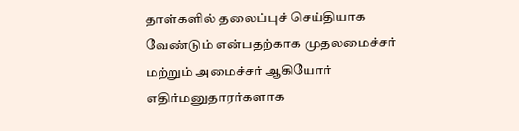தாள்களில் தலைப்புச் செய்தியாக வேண்டும் என்பதற்காக முதலமைச்சர் மற்றும் அமைச்சர் ஆகியோர் எதிர்மனுதாரர்களாக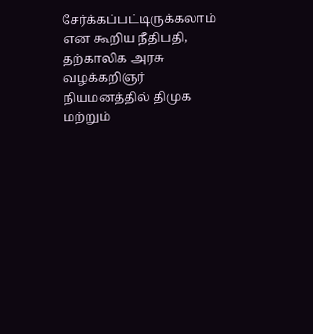சேர்க்கப்பட்டிருக்கலாம் என கூறிய நீதிபதி, தற்காலிக அரசு வழக்கறிஞர் நியமனத்தில் திமுக மற்றும்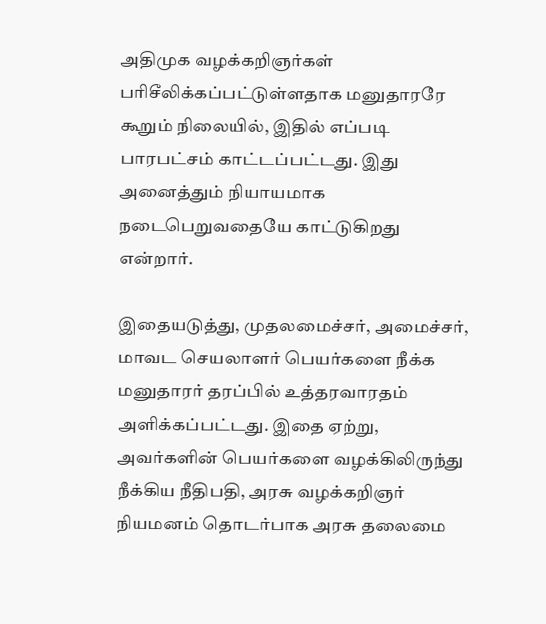அதிமுக வழக்கறிஞர்கள் பரிசீலிக்கப்பட்டுள்ளதாக மனுதாரரே கூறும் நிலையில், இதில் எப்படி பாரபட்சம் காட்டப்பட்டது. இது அனைத்தும் நியாயமாக நடைபெறுவதையே காட்டுகிறது என்றார்.

இதையடுத்து, முதலமைச்சர், அமைச்சர், மாவட செயலாளர் பெயர்களை நீக்க மனுதாரர் தரப்பில் உத்தரவாரதம் அளிக்கப்பட்டது. இதை ஏற்று, அவர்களின் பெயர்களை வழக்கிலிருந்து நீக்கிய நீதிபதி, அரசு வழக்கறிஞர் நியமனம் தொடர்பாக அரசு தலைமை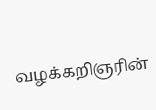வழக்கறிஞரின்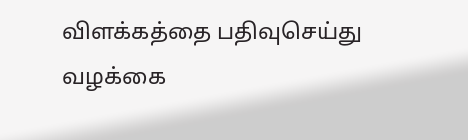விளக்கத்தை பதிவுசெய்து வழக்கை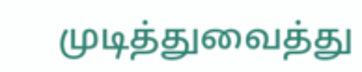முடித்துவைத்து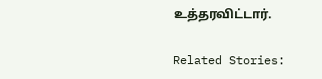உத்தரவிட்டார்.

Related Stories: